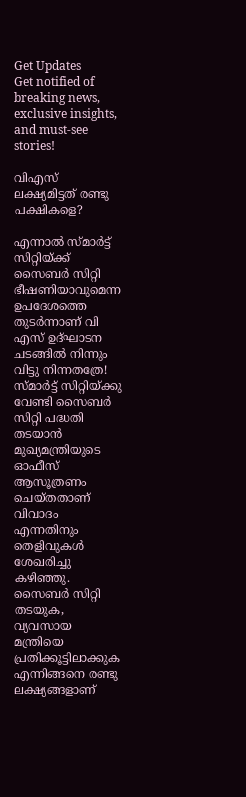Get Updates
Get notified of breaking news, exclusive insights, and must-see stories!

വിഎസ് ലക്ഷ്യമിട്ടത് രണ്ടു പക്ഷികളെ?

എന്നാല്‍ സ്മാര്‍ട്ട് സിറ്റിയ്ക്ക് സൈബര്‍ സിറ്റി ഭീഷണിയാവുമെന്ന ഉപദേശത്തെ തുടര്‍ന്നാണ് വി എസ് ഉദ്ഘാടന ചടങ്ങില്‍ നിന്നും വിട്ടു നിന്നതത്രേ! സ്മാര്‍ട്ട് സിറ്റിയ്ക്കു വേണ്ടി സൈബര്‍ സിറ്റി പദ്ധതി തടയാന്‍ മുഖ്യമന്ത്രിയുടെ ഓഫീസ് ആസൂത്രണം ചെയ്തതാണ് വിവാദം എന്നതിനും തെളിവുകള്‍ ശേഖരിച്ചു കഴിഞ്ഞു. സൈബര്‍ സിറ്റി തടയുക, വ്യവസായ മന്ത്രിയെ പ്രതിക്കൂട്ടിലാക്കുക എന്നിങ്ങനെ രണ്ടു ലക്ഷ്യങ്ങളാണ്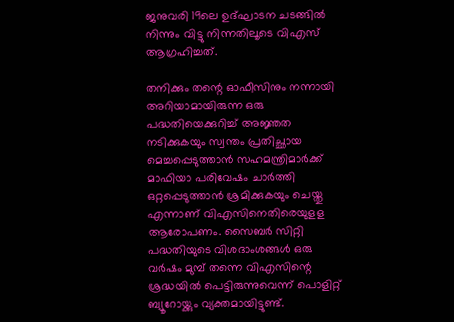ജനുവരി 19ലെ ഉദ്ഘാടന ചടങ്ങില്‍ നിന്നും വിട്ടു നിന്നതിലൂടെ വിഎസ് ആഗ്രഹിച്ചത്.

തനിക്കും തന്റെ ഓഫീസിനും നന്നായി അറിയാമായിരുന്ന ഒരു പദ്ധതിയെക്കുറിച്ച് അജ്ഞത നടിക്കുകയും സ്വന്തം പ്രതിച്ഛായ മെച്ചപ്പെടുത്താന്‍ സഹമന്ത്രിമാര്‍ക്ക് മാഫിയാ പരിവേഷം ചാര്‍ത്തി ഒറ്റപ്പെടുത്താന്‍ ശ്രമിക്കുകയും ചെയ്തു എന്നാണ് വിഎസിനെതിരെയുളള ആരോപണം. സൈബര്‍ സിറ്റി പദ്ധതിയുടെ വിശദാംശങ്ങള്‍ ഒരു വര്‍ഷം മുമ്പ് തന്നെ വിഎസിന്റെ ശ്രദ്ധയില്‍ പെട്ടിരുന്നുവെന്ന് പൊളിറ്റ് ബ്യൂറോയ്ക്കും വ്യക്തമായിട്ടുണ്ട്.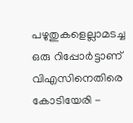പഴുതുകളെല്ലാമടച്ച ഒരു റിപ്പോര്‍ട്ടാണ് വിഎസിനെതിരെ കോടിയേരി -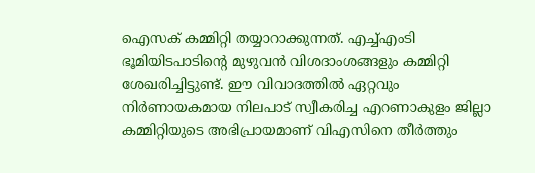ഐസക് കമ്മിറ്റി തയ്യാറാക്കുന്നത്. എച്ച്എംടി ഭൂമിയിടപാടിന്റെ മുഴുവന്‍ വിശദാംശങ്ങളും കമ്മിറ്റി ശേഖരിച്ചിട്ടുണ്ട്. ഈ വിവാദത്തില്‍ ഏറ്റവും നിര്‍ണായകമായ നിലപാട് സ്വീകരിച്ച എറണാകുളം ജില്ലാ കമ്മിറ്റിയുടെ അഭിപ്രായമാണ് വിഎസിനെ തീര്‍ത്തും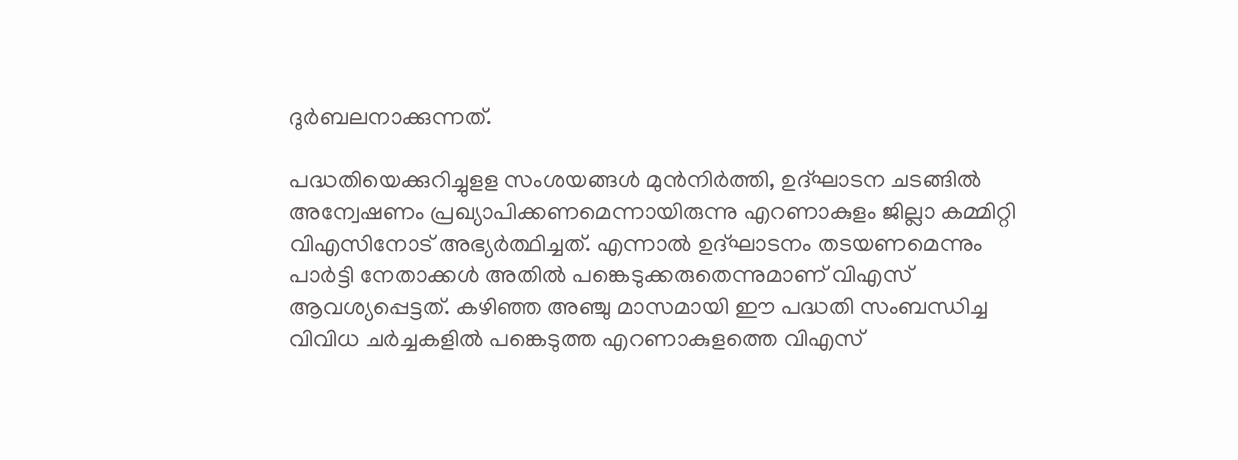ദുര്‍ബലനാക്കുന്നത്.

പദ്ധതിയെക്കുറിച്ചുളള സംശയങ്ങള്‍ മുന്‍നിര്‍ത്തി, ഉദ്ഘാടന ചടങ്ങില്‍ അന്വേഷണം പ്രഖ്യാപിക്കണമെന്നായിരുന്നു എറണാകുളം ജില്ലാ കമ്മിറ്റി വിഎസിനോട് അഭ്യര്‍ത്ഥിച്ചത്. എന്നാല്‍ ഉദ്ഘാടനം തടയണമെന്നും പാര്‍ട്ടി നേതാക്കള്‍ അതില്‍ പങ്കെടുക്കരുതെന്നുമാണ് വിഎസ് ആവശ്യപ്പെട്ടത്. കഴിഞ്ഞ അഞ്ചു മാസമായി ഈ പദ്ധതി സംബന്ധിച്ച വിവിധ ചര്‍ച്ചകളില്‍ പങ്കെടുത്ത എറണാകുളത്തെ വിഎസ്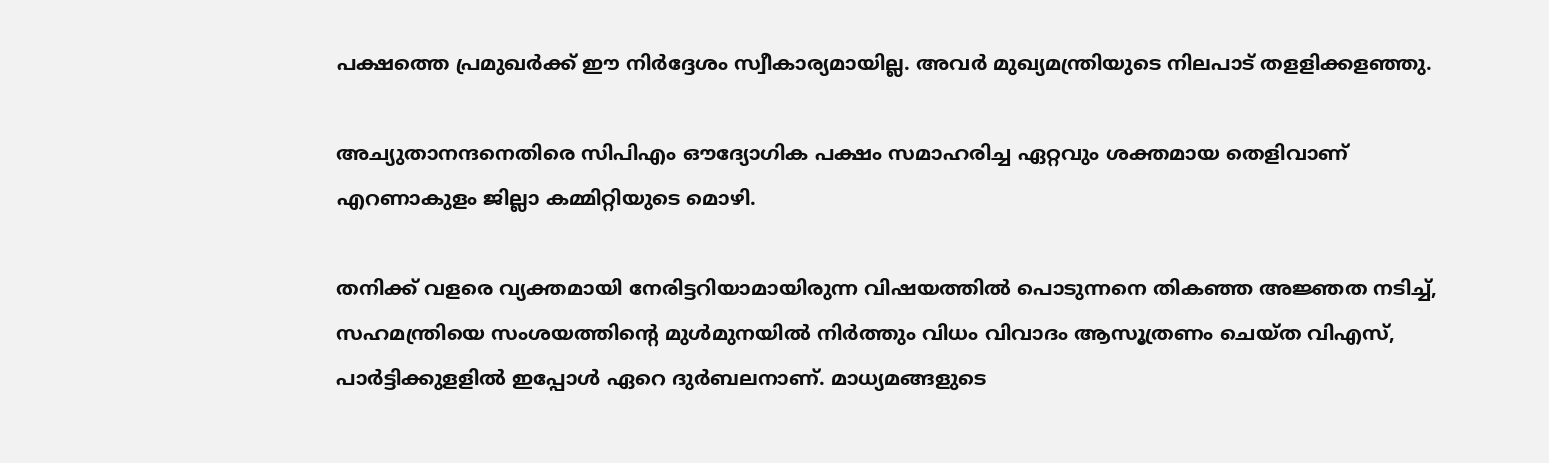പക്ഷത്തെ പ്രമുഖര്‍ക്ക് ഈ നിര്‍ദ്ദേശം സ്വീകാര്യമായില്ല. അവര്‍ മുഖ്യമന്ത്രിയുടെ നിലപാട് തളളിക്കളഞ്ഞു.

അച്യുതാനന്ദനെതിരെ സിപിഎം ഔദ്യോഗിക പക്ഷം സമാഹരിച്ച ഏറ്റവും ശക്തമായ തെളിവാണ് എറണാകുളം ജില്ലാ കമ്മിറ്റിയുടെ മൊഴി.

തനിക്ക് വളരെ വ്യക്തമായി നേരിട്ടറിയാമായിരുന്ന വിഷയത്തില്‍ പൊടുന്നനെ തികഞ്ഞ അജ്ഞത നടിച്ച്, സഹമന്ത്രിയെ സംശയത്തിന്റെ മുള്‍മുനയില്‍ നിര്‍ത്തും വിധം വിവാദം ആസൂത്രണം ചെയ്ത വിഎസ്, പാര്‍ട്ടിക്കുളളില്‍ ഇപ്പോള്‍ ഏറെ ദുര്‍ബലനാണ്. മാധ്യമങ്ങളുടെ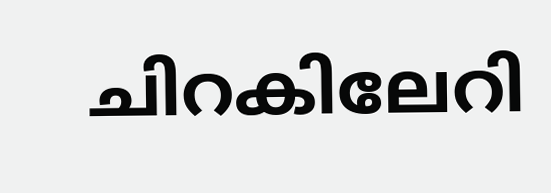ചിറകിലേറി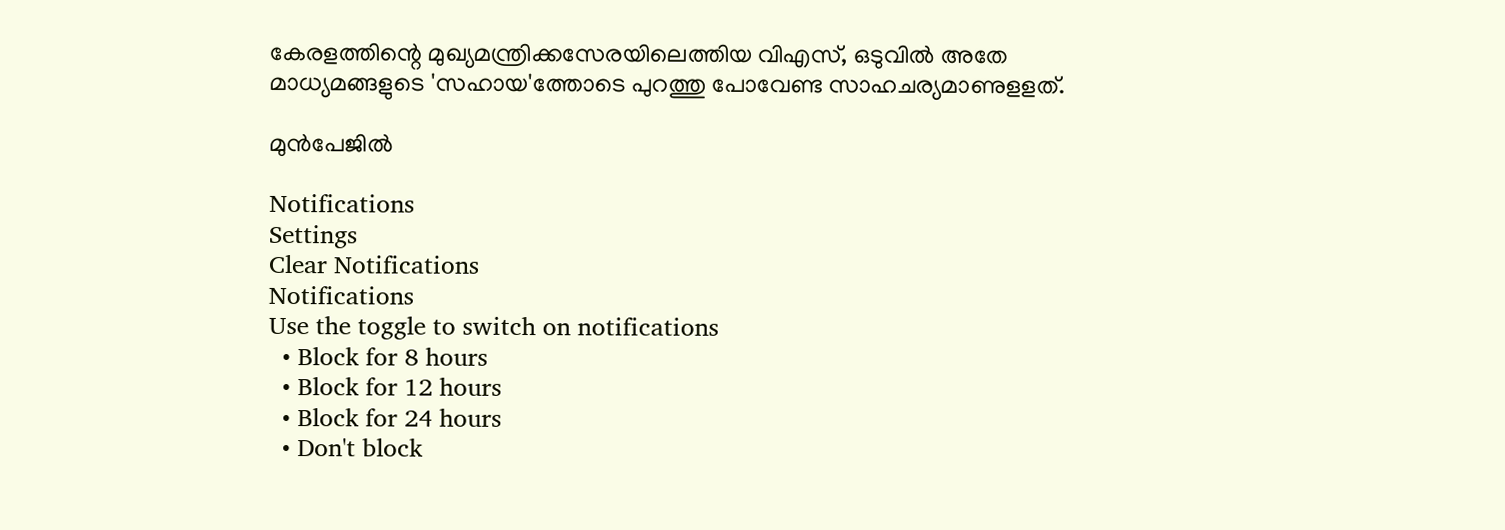കേരളത്തിന്റെ മുഖ്യമന്ത്രിക്കസേരയിലെത്തിയ വിഎസ്, ഒടുവില്‍ അതേ മാധ്യമങ്ങളുടെ 'സഹായ'ത്തോടെ പുറത്തു പോവേണ്ട സാഹചര്യമാണുളളത്.

മുന്‍പേജില്‍

Notifications
Settings
Clear Notifications
Notifications
Use the toggle to switch on notifications
  • Block for 8 hours
  • Block for 12 hours
  • Block for 24 hours
  • Don't block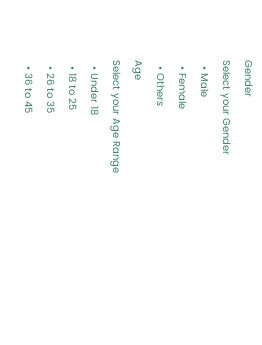Gender
Select your Gender
  • Male
  • Female
  • Others
Age
Select your Age Range
  • Under 18
  • 18 to 25
  • 26 to 35
  • 36 to 45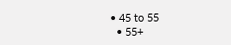• 45 to 55
  • 55+